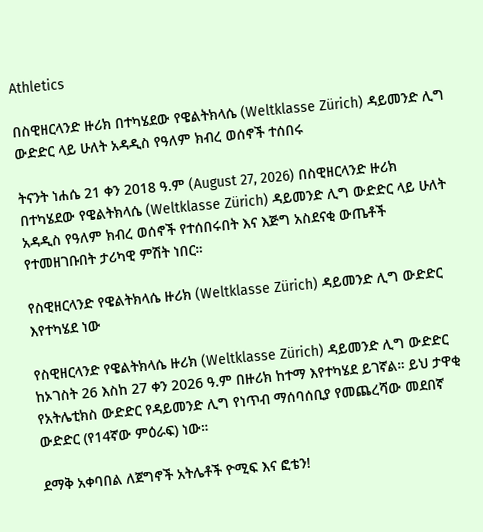Athletics

በስዊዘርላንድ ዙሪክ በተካሄደው የዌልትክላሴ (Weltklasse Zürich) ዳይመንድ ሊግ ውድድር ላይ ሁለት አዳዲስ የዓለም ክብረ ወሰኖች ተሰበሩ

ትናንት ነሐሴ 21 ቀን 2018 ዓ.ም (August 27, 2026) በስዊዘርላንድ ዙሪክ በተካሄደው የዌልትክላሴ (Weltklasse Zürich) ዳይመንድ ሊግ ውድድር ላይ ሁለት አዳዲስ የዓለም ክብረ ወሰኖች የተሰበሩበት እና እጅግ አስደናቂ ውጤቶች የተመዘገቡበት ታሪካዊ ምሽት ነበር።

የስዊዘርላንድ የዌልትክላሴ ዙሪክ (Weltklasse Zürich) ዳይመንድ ሊግ ውድድር እየተካሄደ ነው

የስዊዘርላንድ የዌልትክላሴ ዙሪክ (Weltklasse Zürich) ዳይመንድ ሊግ ውድድር ከኦገስት 26 እስከ 27 ቀን 2026 ዓ.ም በዙሪክ ከተማ እየተካሄደ ይገኛል። ይህ ታዋቂ የአትሌቲክስ ውድድር የዳይመንድ ሊግ የነጥብ ማሰባሰቢያ የመጨረሻው መደበኛ ውድድር (የ14ኛው ምዕራፍ) ነው።

ደማቅ አቀባበል ለጀግኖች አትሌቶች ዮሚፍ እና ፎቴን!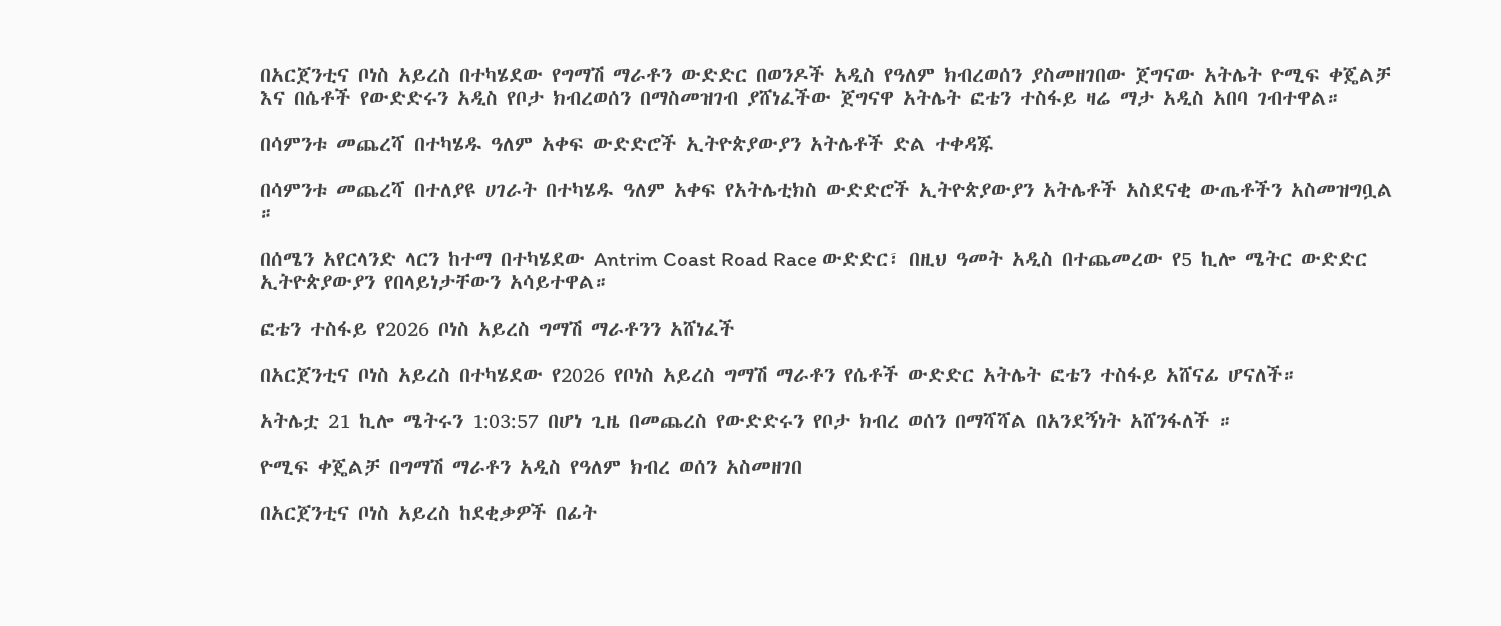በአርጀንቲና ቦነስ አይረስ በተካሄደው የግማሽ ማራቶን ውድድር በወንዶች አዲስ የዓለም ክብረወሰን ያስመዘገበው ጀግናው አትሌት ዮሚፍ ቀጄልቻ እና በሴቶች የውድድሩን አዲስ የቦታ ክብረወሰን በማስመዝገብ ያሸነፈችው ጀግናዋ አትሌት ፎቴን ተስፋይ ዛሬ ማታ አዲስ አበባ ገብተዋል።

በሳምንቱ መጨረሻ በተካሄዱ ዓለም አቀፍ ውድድሮች ኢትዮጵያውያን አትሌቶች ድል ተቀዳጁ

በሳምንቱ መጨረሻ በተለያዩ ሀገራት በተካሄዱ ዓለም አቀፍ የአትሌቲክስ ውድድሮች ኢትዮጵያውያን አትሌቶች አስደናቂ ውጤቶችን አስመዝግቧል ።

በሰሜን አየርላንድ ላርን ከተማ በተካሄደው Antrim Coast Road Race ውድድር፣ በዚህ ዓመት አዲስ በተጨመረው የ5 ኪሎ ሜትር ውድድር ኢትዮጵያውያን የበላይነታቸውን አሳይተዋል።

ፎቴን ተስፋይ የ2026 ቦነስ አይረስ ግማሽ ማራቶንን አሸነፈች

በአርጀንቲና ቦነስ አይረስ በተካሄደው የ2026 የቦነስ አይረስ ግማሽ ማራቶን የሴቶች ውድድር አትሌት ፎቴን ተስፋይ አሸናፊ ሆናለች።

አትሌቷ 21 ኪሎ ሜትሩን 1:03:57 በሆነ ጊዜ በመጨረስ የውድድሩን የቦታ ክብረ ወሰን በማሻሻል በአንደኝነት አሸንፋለች ።

ዮሚፍ ቀጄልቻ በግማሽ ማራቶን አዲስ የዓለም ክብረ ወሰን አስመዘገበ

በአርጀንቲና ቦነስ አይረስ ከደቂቃዎች በፊት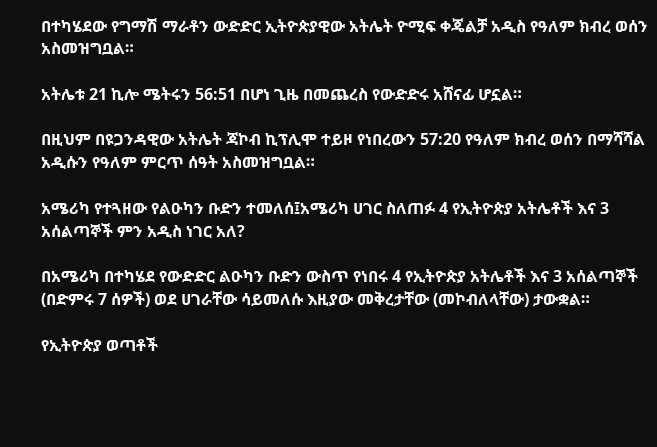በተካሄደው የግማሽ ማራቶን ውድድር ኢትዮጵያዊው አትሌት ዮሚፍ ቀጄልቻ አዲስ የዓለም ክብረ ወሰን አስመዝግቧል።

አትሌቱ 21 ኪሎ ሜትሩን 56:51 በሆነ ጊዜ በመጨረስ የውድድሩ አሸናፊ ሆኗል።

በዚህም በዩጋንዳዊው አትሌት ጃኮብ ኪፕሊሞ ተይዞ የነበረውን 57:20 የዓለም ክብረ ወሰን በማሻሻል አዲሱን የዓለም ምርጥ ሰዓት አስመዝግቧል።

አሜሪካ የተጓዘው የልዑካን ቡድን ተመለሰ፤አሜሪካ ሀገር ስለጠፉ 4 የኢትዮጵያ አትሌቶች እና 3 አሰልጣኞች ምን አዲስ ነገር አለ?

በአሜሪካ በተካሄደ የውድድር ልዑካን ቡድን ውስጥ የነበሩ 4 የኢትዮጵያ አትሌቶች እና 3 አሰልጣኞች (በድምሩ 7 ሰዎች) ወደ ሀገራቸው ሳይመለሱ እዚያው መቅረታቸው (መኮብለላቸው) ታውቋል።

የኢትዮጵያ ወጣቶች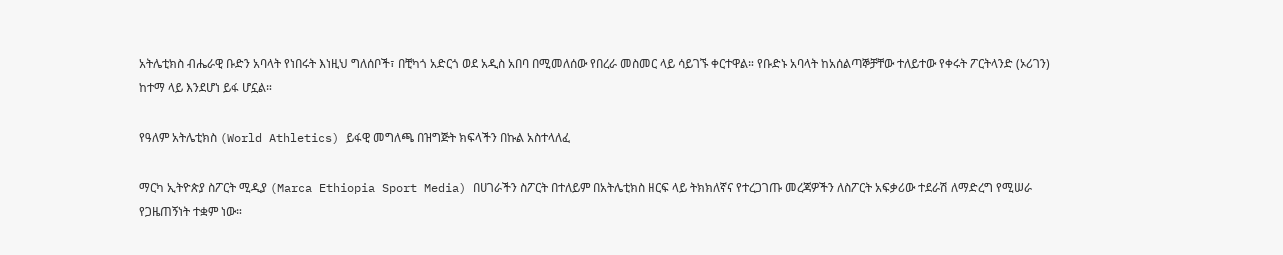አትሌቲክስ ብሔራዊ ቡድን አባላት የነበሩት እነዚህ ግለሰቦች፣ በቺካጎ አድርጎ ወደ አዲስ አበባ በሚመለሰው የበረራ መስመር ላይ ሳይገኙ ቀርተዋል። የቡድኑ አባላት ከአሰልጣኞቻቸው ተለይተው የቀሩት ፖርትላንድ (ኦሪገን) ከተማ ላይ እንደሆነ ይፋ ሆኗል።

የዓለም አትሌቲክስ (World Athletics) ይፋዊ መግለጫ በዝግጅት ክፍላችን በኩል አስተላለፈ

ማርካ ኢትዮጵያ ስፖርት ሚዲያ (Marca Ethiopia Sport Media) በሀገራችን ስፖርት በተለይም በአትሌቲክስ ዘርፍ ላይ ትክክለኛና የተረጋገጡ መረጃዎችን ለስፖርት አፍቃሪው ተደራሽ ለማድረግ የሚሠራ የጋዜጠኝነት ተቋም ነው።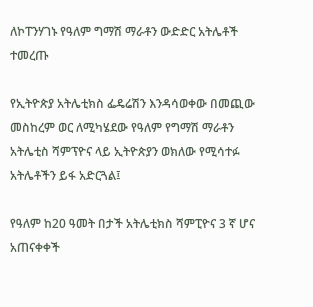ለኮፐንሃገኑ የዓለም ግማሽ ማራቶን ውድድር አትሌቶች ተመረጡ

የኢትዮጵያ አትሌቲክስ ፌዴሬሽን እንዳሳወቀው በመጪው መስከረም ወር ለሚካሄደው የዓለም የግማሽ ማራቶን አትሌቲስ ሻምፕዮና ላይ ኢትዮጵያን ወክለው የሚሳተፉ አትሌቶችን ይፋ አድርጓል፤

የዓለም ከ20 ዓመት በታች አትሌቲክስ ሻምፒዮና 3 ኛ ሆና አጠናቀቀች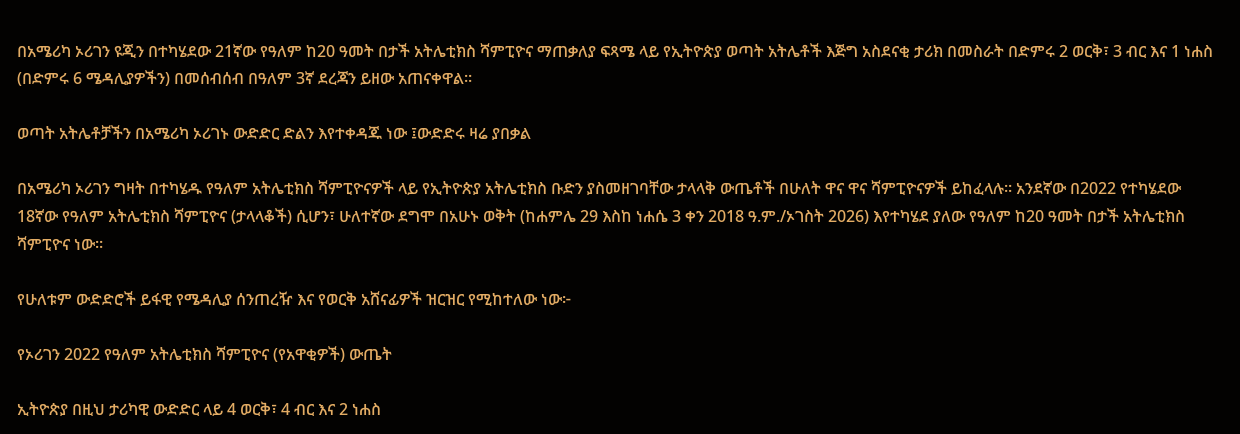በአሜሪካ ኦሪገን ዩጂን በተካሄደው 21ኛው የዓለም ከ20 ዓመት በታች አትሌቲክስ ሻምፒዮና ማጠቃለያ ፍጻሜ ላይ የኢትዮጵያ ወጣት አትሌቶች እጅግ አስደናቂ ታሪክ በመስራት በድምሩ 2 ወርቅ፣ 3 ብር እና 1 ነሐስ (በድምሩ 6 ሜዳሊያዎችን) በመሰብሰብ በዓለም 3ኛ ደረጃን ይዘው አጠናቀዋል።

ወጣት አትሌቶቻችን በአሜሪካ ኦሪገኑ ውድድር ድልን እየተቀዳጁ ነው ፤ውድድሩ ዛሬ ያበቃል

በአሜሪካ ኦሪገን ግዛት በተካሄዱ የዓለም አትሌቲክስ ሻምፒዮናዎች ላይ የኢትዮጵያ አትሌቲክስ ቡድን ያስመዘገባቸው ታላላቅ ውጤቶች በሁለት ዋና ዋና ሻምፒዮናዎች ይከፈላሉ። አንደኛው በ2022 የተካሄደው 18ኛው የዓለም አትሌቲክስ ሻምፒዮና (ታላላቆች) ሲሆን፣ ሁለተኛው ደግሞ በአሁኑ ወቅት (ከሐምሌ 29 እስከ ነሐሴ 3 ቀን 2018 ዓ.ም./ኦገስት 2026) እየተካሄደ ያለው የዓለም ከ20 ዓመት በታች አትሌቲክስ ሻምፒዮና ነው።

የሁለቱም ውድድሮች ይፋዊ የሜዳሊያ ሰንጠረዥ እና የወርቅ አሸናፊዎች ዝርዝር የሚከተለው ነው፦

የኦሪገን 2022 የዓለም አትሌቲክስ ሻምፒዮና (የአዋቂዎች) ውጤት

ኢትዮጵያ በዚህ ታሪካዊ ውድድር ላይ 4 ወርቅ፣ 4 ብር እና 2 ነሐስ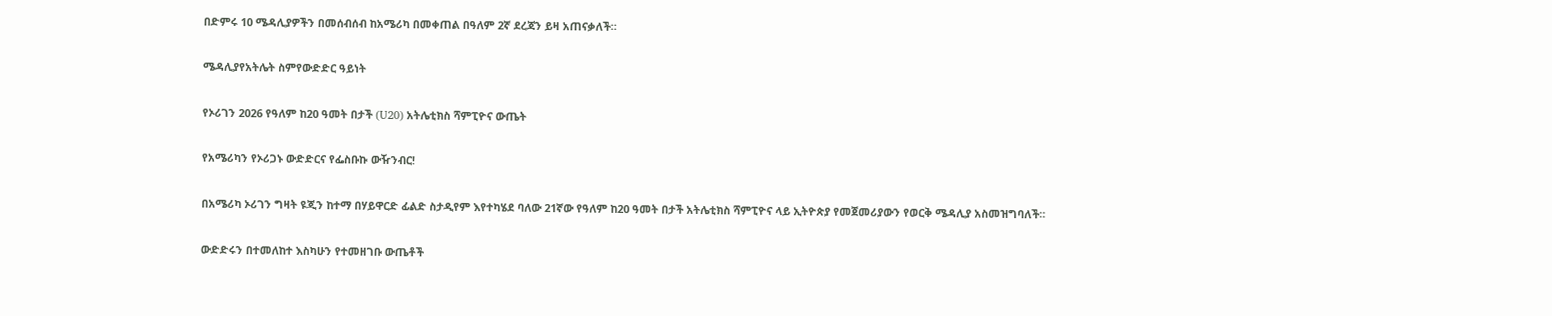በድምሩ 10 ሜዳሊያዎችን በመሰብሰብ ከአሜሪካ በመቀጠል በዓለም 2ኛ ደረጃን ይዛ አጠናቃለች።

ሜዳሊያየአትሌት ስምየውድድር ዓይነት

የኦሪገን 2026 የዓለም ከ20 ዓመት በታች (U20) አትሌቲክስ ሻምፒዮና ውጤት

የአሜሪካን የኦሪጋኑ ውድድርና የፌስቡኩ ውዥንብር!

በአሜሪካ ኦሪገን ግዛት ዩጂን ከተማ በሃይዋርድ ፊልድ ስታዲየም እየተካሄደ ባለው 21ኛው የዓለም ከ20 ዓመት በታች አትሌቲክስ ሻምፒዮና ላይ ኢትዮጵያ የመጀመሪያውን የወርቅ ሜዳሊያ አስመዝግባለች።

ውድድሩን በተመለከተ እስካሁን የተመዘገቡ ውጤቶች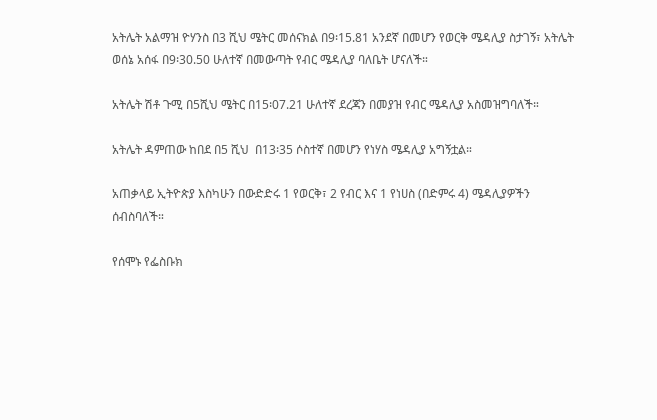አትሌት አልማዝ ዮሃንስ በ3 ሺህ ሜትር መሰናክል በ9፡15.81 አንደኛ በመሆን የወርቅ ሜዳሊያ ስታገኝ፣ አትሌት ወሰኔ አሰፋ በ9፡30.50 ሁለተኛ በመውጣት የብር ሜዳሊያ ባለቤት ሆናለች።

አትሌት ሽቶ ጉሚ በ5ሺህ ሜትር በ15፡07.21 ሁለተኛ ደረጃን በመያዝ የብር ሜዳሊያ አስመዝግባለች።

አትሌት ዳምጠው ከበደ በ5 ሺህ  በ13፡35 ሶስተኛ በመሆን የነሃስ ሜዳሊያ አግኝቷል።

አጠቃላይ ኢትዮጵያ እስካሁን በውድድሩ 1 የወርቅ፣ 2 የብር እና 1 የነሀስ (በድምሩ 4) ሜዳሊያዎችን ሰብስባለች።

የሰሞኑ የፌስቡክ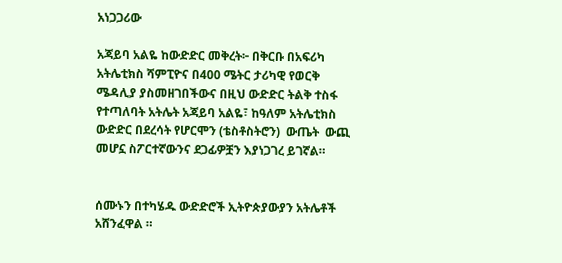አነጋጋሪው

አጃይባ አልዬ ከውድድር መቅረት፦ በቅርቡ በአፍሪካ አትሌቲክስ ሻምፒዮና በ400 ሜትር ታሪካዊ የወርቅ ሜዳሊያ ያስመዘገበችውና በዚህ ውድድር ትልቅ ተስፋ የተጣለባት አትሌት አጃይባ አልዬ፣ ከዓለም አትሌቲክስ ውድድር በደረሳት የሆርሞን (ቴስቶስትሮን)  ውጤት  ውጪ መሆኗ ስፖርተኛውንና ደጋፊዎቿን እያነጋገረ ይገኛል።


ሰሙኑን በተካሄዱ ውድድሮች ኢትዮጵያውያን አትሌቶች አሸንፈዋል ።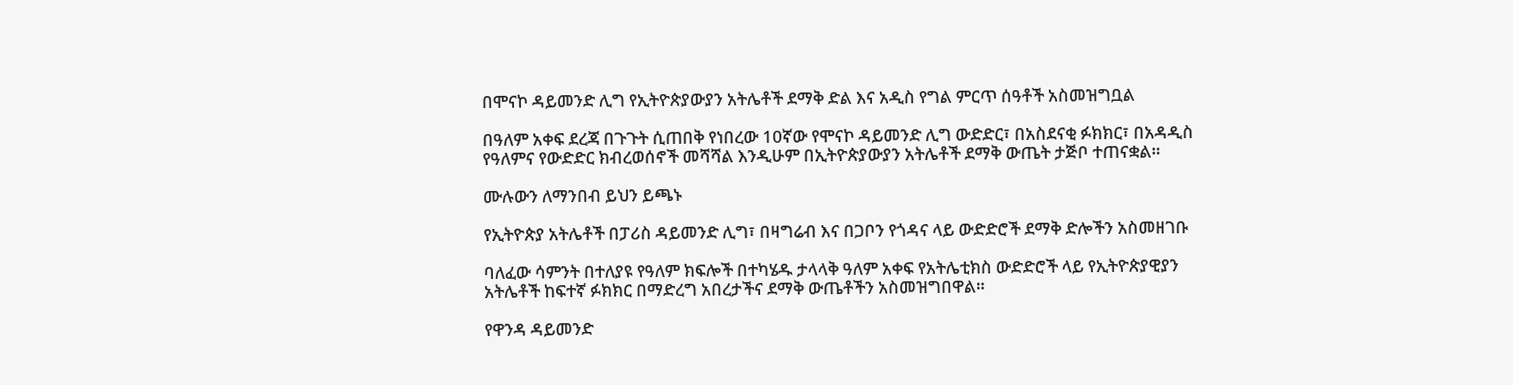በሞናኮ ዳይመንድ ሊግ የኢትዮጵያውያን አትሌቶች ደማቅ ድል እና አዲስ የግል ምርጥ ሰዓቶች አስመዝግቧል

በዓለም አቀፍ ደረጃ በጉጉት ሲጠበቅ የነበረው 10ኛው የሞናኮ ዳይመንድ ሊግ ውድድር፣ በአስደናቂ ፉክክር፣ በአዳዲስ የዓለምና የውድድር ክብረወሰኖች መሻሻል እንዲሁም በኢትዮጵያውያን አትሌቶች ደማቅ ውጤት ታጅቦ ተጠናቋል።

ሙሉውን ለማንበብ ይህን ይጫኑ

የኢትዮጵያ አትሌቶች በፓሪስ ዳይመንድ ሊግ፣ በዛግሬብ እና በጋቦን የጎዳና ላይ ውድድሮች ደማቅ ድሎችን አስመዘገቡ

ባለፈው ሳምንት በተለያዩ የዓለም ክፍሎች በተካሄዱ ታላላቅ ዓለም አቀፍ የአትሌቲክስ ውድድሮች ላይ የኢትዮጵያዊያን አትሌቶች ከፍተኛ ፉክክር በማድረግ አበረታችና ደማቅ ውጤቶችን አስመዝግበዋል።

የዋንዳ ዳይመንድ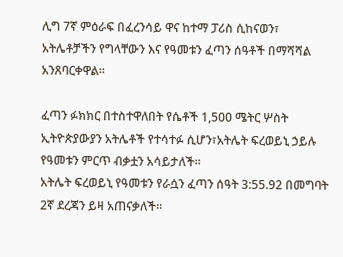ሊግ 7ኛ ምዕራፍ በፈረንሳይ ዋና ከተማ ፓሪስ ሲከናወን፣ አትሌቶቻችን የግላቸውን እና የዓመቱን ፈጣን ሰዓቶች በማሻሻል አንጸባርቀዋል።

ፈጣን ፉክክር በተስተዋለበት የሴቶች 1,500 ሜትር ሦስት ኢትዮጵያውያን አትሌቶች የተሳተፉ ሲሆን፣አትሌት ፍረወይኒ ኃይሉ የዓመቱን ምርጥ ብቃቷን አሳይታለች።
አትሌት ፍረወይኒ የዓመቱን የራሷን ፈጣን ሰዓት 3:55.92 በመግባት 2ኛ ደረጃን ይዛ አጠናቃለች።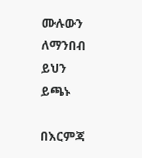ሙሉውን ለማንበብ ይህን ይጫኑ

በእርምጃ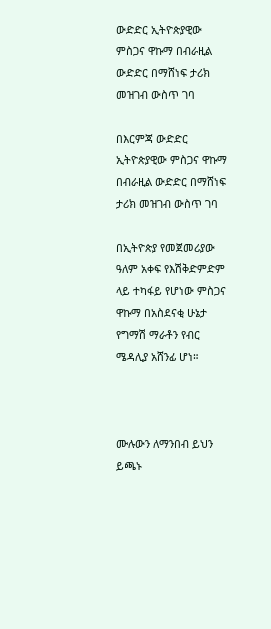ውድድር ኢትዮጵያዊው ምስጋና ዋኩማ በብራዚል ውድድር በማሸነፍ ታሪክ መዝገብ ውስጥ ገባ

በእርምጃ ውድድር ኢትዮጵያዊው ምስጋና ዋኩማ በብራዚል ውድድር በማሸነፍ ታሪክ መዝገብ ውስጥ ገባ

በኢትዮጵያ የመጀመሪያው ዓለም አቀፍ የእሽቅድምድም ላይ ተካፋይ የሆነው ምስጋና ዋኩማ በአስደናቂ ሁኔታ የግማሽ ማራቶን የብር ሜዳሊያ አሸንፊ ሆነ።



ሙሉውን ለማንበብ ይህን ይጫኑ